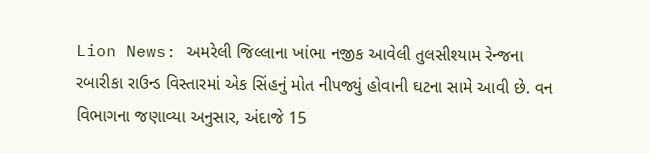Lion News: અમરેલી જિલ્લાના ખાંભા નજીક આવેલી તુલસીશ્યામ રેન્જના રબારીકા રાઉન્ડ વિસ્તારમાં એક સિંહનું મોત નીપજ્યું હોવાની ઘટના સામે આવી છે. વન વિભાગના જણાવ્યા અનુસાર, અંદાજે 15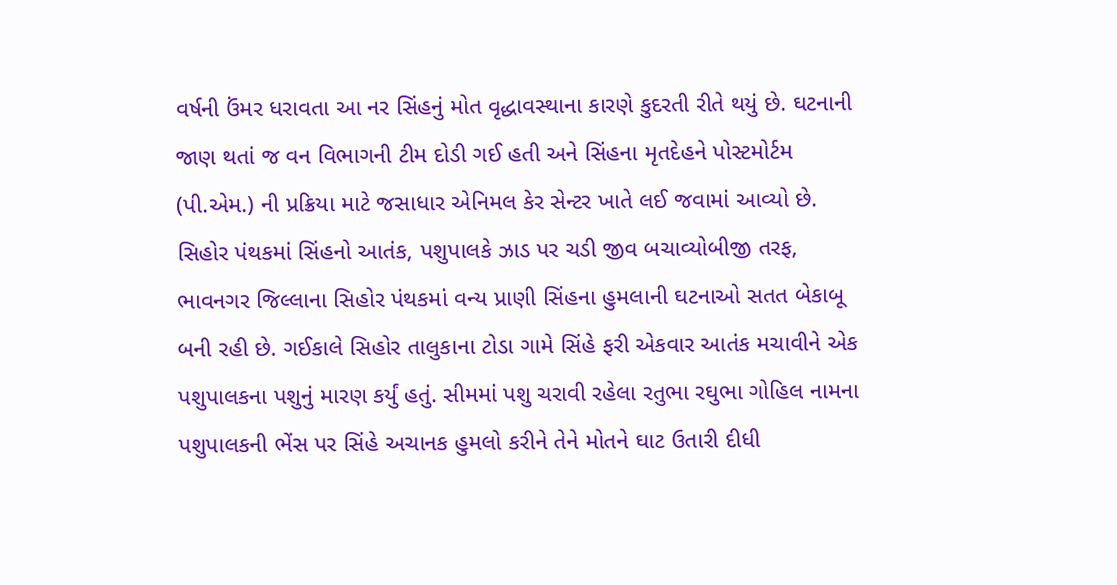વર્ષની ઉંમર ધરાવતા આ નર સિંહનું મોત વૃદ્ધાવસ્થાના કારણે કુદરતી રીતે થયું છે. ઘટનાની જાણ થતાં જ વન વિભાગની ટીમ દોડી ગઈ હતી અને સિંહના મૃતદેહને પોસ્ટમોર્ટમ (પી.એમ.) ની પ્રક્રિયા માટે જસાધાર એનિમલ કેર સેન્ટર ખાતે લઈ જવામાં આવ્યો છે.
સિહોર પંથકમાં સિંહનો આતંક, પશુપાલકે ઝાડ પર ચડી જીવ બચાવ્યોબીજી તરફ, ભાવનગર જિલ્લાના સિહોર પંથકમાં વન્ય પ્રાણી સિંહના હુમલાની ઘટનાઓ સતત બેકાબૂ બની રહી છે. ગઈકાલે સિહોર તાલુકાના ટોડા ગામે સિંહે ફરી એકવાર આતંક મચાવીને એક પશુપાલકના પશુનું મારણ કર્યું હતું. સીમમાં પશુ ચરાવી રહેલા રતુભા રઘુભા ગોહિલ નામના પશુપાલકની ભેંસ પર સિંહે અચાનક હુમલો કરીને તેને મોતને ઘાટ ઉતારી દીધી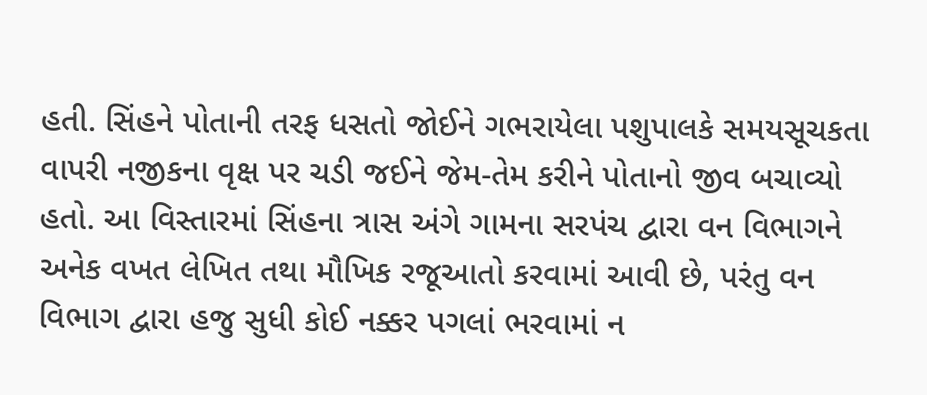હતી. સિંહને પોતાની તરફ ધસતો જોઈને ગભરાયેલા પશુપાલકે સમયસૂચકતા વાપરી નજીકના વૃક્ષ પર ચડી જઈને જેમ-તેમ કરીને પોતાનો જીવ બચાવ્યો હતો. આ વિસ્તારમાં સિંહના ત્રાસ અંગે ગામના સરપંચ દ્વારા વન વિભાગને અનેક વખત લેખિત તથા મૌખિક રજૂઆતો કરવામાં આવી છે, પરંતુ વન વિભાગ દ્વારા હજુ સુધી કોઈ નક્કર પગલાં ભરવામાં ન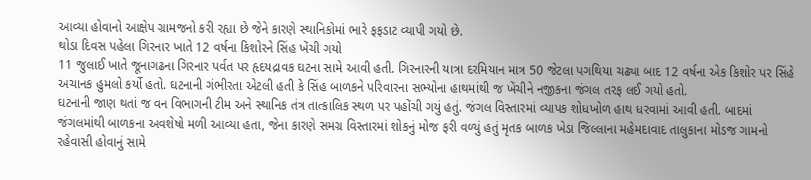આવ્યા હોવાનો આક્ષેપ ગ્રામજનો કરી રહ્યા છે જેને કારણે સ્થાનિકોમાં ભારે ફફડાટ વ્યાપી ગયો છે.
થોડા દિવસ પહેલા ગિરનાર ખાતે 12 વર્ષના કિશોરને સિંહ ખેંચી ગયો
11 જુલાઈ ખાતે જૂનાગઢના ગિરનાર પર્વત પર હૃદયદ્રાવક ઘટના સામે આવી હતી. ગિરનારની યાત્રા દરમિયાન માત્ર 50 જેટલા પગથિયા ચઢ્યા બાદ 12 વર્ષના એક કિશોર પર સિંહે અચાનક હુમલો કર્યો હતો. ઘટનાની ગંભીરતા એટલી હતી કે સિંહ બાળકને પરિવારના સભ્યોના હાથમાંથી જ ખેંચીને નજીકના જંગલ તરફ લઈ ગયો હતો.
ઘટનાની જાણ થતાં જ વન વિભાગની ટીમ અને સ્થાનિક તંત્ર તાત્કાલિક સ્થળ પર પહોંચી ગયું હતું. જંગલ વિસ્તારમાં વ્યાપક શોધખોળ હાથ ધરવામાં આવી હતી. બાદમાં જંગલમાંથી બાળકના અવશેષો મળી આવ્યા હતા, જેના કારણે સમગ્ર વિસ્તારમાં શોકનું મોજ ફરી વળ્યું હતું મૃતક બાળક ખેડા જિલ્લાના મહેમદાવાદ તાલુકાના મોડજ ગામનો રહેવાસી હોવાનું સામે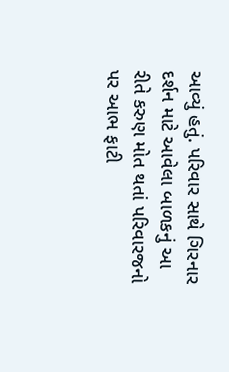આવ્યું હતું. પરિવાર સાથે ગિરનાર દર્શન માટે આવેલા બાળકનું આ રીતે કરુણ મોત થતાં પરિવારજનો પર આભ ફાટી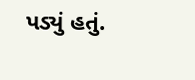પડ્યું હતું.